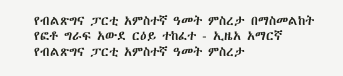የብልጽግና ፓርቲ አምስተኛ ዓመት ምስረታ በማስመልከት የፎቶ ግራፍ አውደ ርዕይ ተከፈተ - ኢዜአ አማርኛ
የብልጽግና ፓርቲ አምስተኛ ዓመት ምስረታ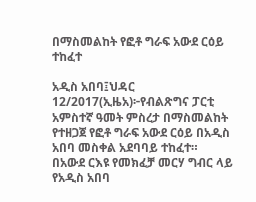በማስመልከት የፎቶ ግራፍ አውደ ርዕይ ተከፈተ

አዲስ አበባ፤ህዳር 12/2017(ኢዜአ)፦የብልጽግና ፓርቲ አምስተኛ ዓመት ምስረታ በማስመልከት የተዘጋጀ የፎቶ ግራፍ አውደ ርዕይ በአዲስ አበባ መስቀል አደባባይ ተከፈተ።
በአውደ ርእዩ የመክፈቻ መርሃ ግብር ላይ የአዲስ አበባ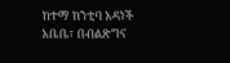ከተማ ከንቲባ አዳነች አቤቤ፣ በብልጽግና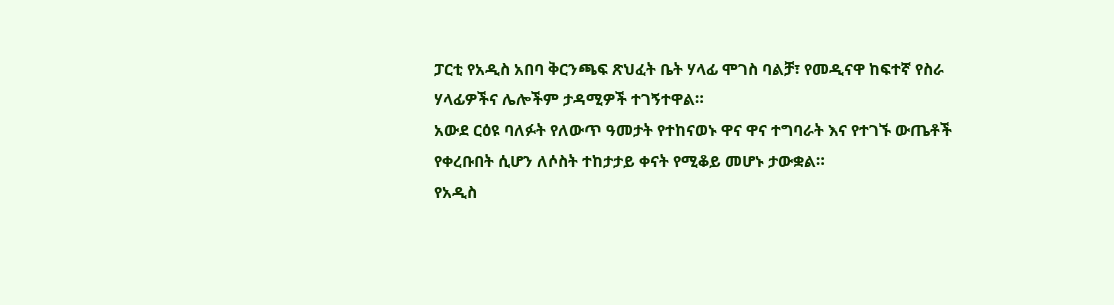ፓርቲ የአዲስ አበባ ቅርንጫፍ ጽህፈት ቤት ሃላፊ ሞገስ ባልቻ፣ የመዲናዋ ከፍተኛ የስራ ሃላፊዎችና ሌሎችም ታዳሚዎች ተገኝተዋል።
አውደ ርዕዩ ባለፉት የለውጥ ዓመታት የተከናወኑ ዋና ዋና ተግባራት እና የተገኙ ውጤቶች የቀረቡበት ሲሆን ለሶስት ተከታታይ ቀናት የሚቆይ መሆኑ ታውቋል።
የአዲስ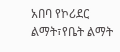አበባ የኮሪደር ልማት፣የቤት ልማት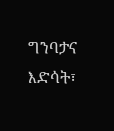ግንባታና እድሳት፣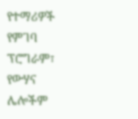የተማሪዎች የምገባ ፕሮግራም፣ የውሃና ሌሎችም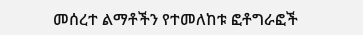መሰረተ ልማቶችን የተመለከቱ ፎቶግራፎች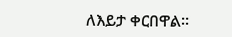ለእይታ ቀርበዋል።